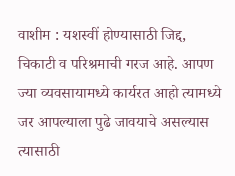वाशीम : यशस्वीं होण्यासाठी जिद्द, चिकाटी व परिश्रमाची गरज आहे. आपण ज्या व्यवसायामध्ये कार्यरत आहो त्यामध्ये जर आपल्याला पुढे जावयाचे असल्यास त्यासाठी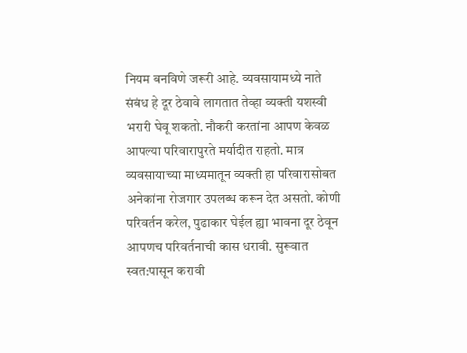नियम बनविणे जरूरी आहे. व्यवसायामध्ये नाते संबंध हे दूर ठेवावे लागतात तेव्हा व्यक्ती यशस्वी भरारी घेवू शकतो. नौकरी करतांना आपण केवळ आपल्या परिवारापुरते मर्यादीत राहतो. मात्र व्यवसायाच्या माध्यमातून व्यक्ती हा परिवारासोबत अनेकांना रोजगार उपलब्ध करून देत असतो. कोणी परिवर्तन करेल, पुढाकार घेईल ह्या भावना दूर ठेवून आपणच परिवर्तनाची कास धरावी. सुरूवात स्वत:पासून करावी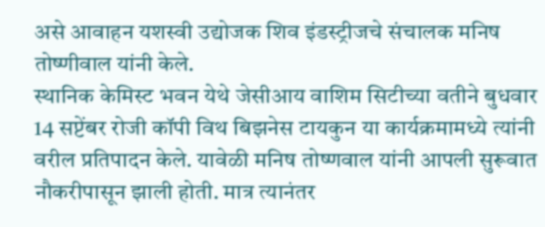असे आवाहन यशस्वी उद्योजक शिव इंडस्ट्रीजचे संचालक मनिष तोष्णीवाल यांनी केले.
स्थानिक केमिस्ट भवन येथे जेसीआय वाशिम सिटीच्या वतीने बुधवार 14 सप्टेंबर रोजी कॉपी विथ बिझनेस टायकुन या कार्यक्रमामध्ये त्यांनी वरील प्रतिपादन केले. यावेळी मनिष तोष्णवाल यांनी आपली सुरूवात नौकरीपासून झाली होती. मात्र त्यानंतर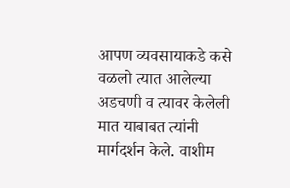आपण व्यवसायाकडे कसे वळलो त्यात आलेल्या अडचणी व त्यावर केलेली मात याबाबत त्यांनी मार्गदर्शन केले. वाशीम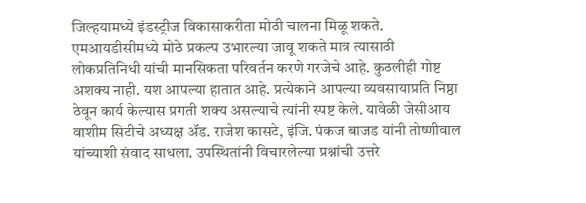जिल्हयामध्ये इंडस्ट्रीज विकासाकरीता मोठी चालना मिळू शकते. एमआयडीसीमध्ये मोठे प्रकल्प उभारल्या जावू शकते मात्र त्यासाठी लोकप्रतिनिधी यांची मानसिकता परिवर्तन करणे गरजेचे आहे. कुठलीही गोष्ट अशक्य नाही. यश आपल्या हातात आहे. प्रत्येकाने आपल्या व्यवसायाप्रति निष्ठा ठेवून कार्य केल्यास प्रगती शक्य असल्याचे त्यांनी स्पष्ट केले. यावेळी जेसीआय वाशीम सिटीचे अध्यक्ष ॲड. राजेश कासटे, इंजि. पंकज बाजड यांनी तोष्णीवाल यांच्याशी संवाद साधला. उपस्थितांनी विचारलेल्या प्रश्नांची उत्तरे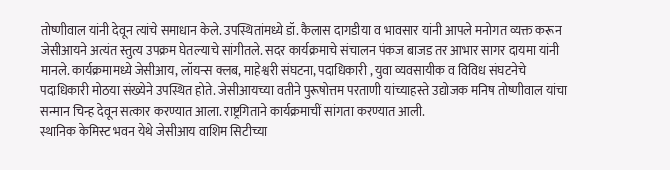तोष्णीवाल यांनी देवून त्यांचे समाधान केले. उपस्थितांमध्ये डॉ. कैलास दागडीया व भावसार यांनी आपले मनोगत व्यक्त करून जेसीआयने अत्यंत स्तुत्य उपक्रम घेतल्याचे सांगीतले. सदर कार्यक्रमाचे संचालन पंकज बाजड तर आभार सागर दायमा यांनी मानले. कार्यक्रमामध्ये जेसीआय, लॉयन्स क्लब, माहेश्वरी संघटना, पदाधिकारी , युवा व्यवसायीक व विविध संघटनेचे पदाधिकारी मोठया संख्येने उपस्थित होते. जेसीआयच्या वतीने पुरूषोत्तम परताणी यांच्याहस्ते उद्योजक मनिष तोष्णीवाल यांचा सन्मान चिन्ह देवून सत्कार करण्यात आला. राष्ट्रगिताने कार्यक्रमाचीं सांगता करण्यात आली.
स्थानिक केमिस्ट भवन येथे जेसीआय वाशिम सिटीच्या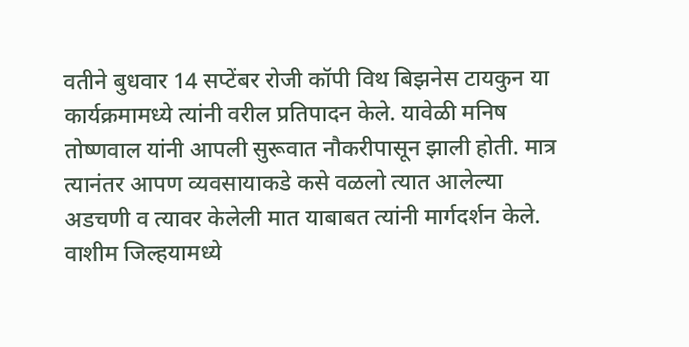वतीने बुधवार 14 सप्टेंबर रोजी कॉपी विथ बिझनेस टायकुन या कार्यक्रमामध्ये त्यांनी वरील प्रतिपादन केले. यावेळी मनिष तोष्णवाल यांनी आपली सुरूवात नौकरीपासून झाली होती. मात्र त्यानंतर आपण व्यवसायाकडे कसे वळलो त्यात आलेल्या अडचणी व त्यावर केलेली मात याबाबत त्यांनी मार्गदर्शन केले. वाशीम जिल्हयामध्ये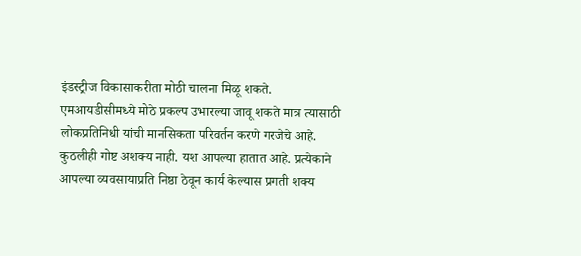इंडस्ट्रीज विकासाकरीता मोठी चालना मिळू शकते. एमआयडीसीमध्ये मोठे प्रकल्प उभारल्या जावू शकते मात्र त्यासाठी लोकप्रतिनिधी यांची मानसिकता परिवर्तन करणे गरजेचे आहे. कुठलीही गोष्ट अशक्य नाही. यश आपल्या हातात आहे. प्रत्येकाने आपल्या व्यवसायाप्रति निष्ठा ठेवून कार्य केल्यास प्रगती शक्य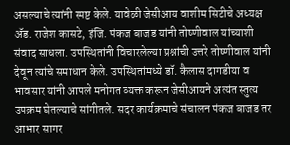असल्याचे त्यांनी स्पष्ट केले. यावेळी जेसीआय वाशीम सिटीचे अध्यक्ष ॲड. राजेश कासटे, इंजि. पंकज बाजड यांनी तोष्णीवाल यांच्याशी संवाद साधला. उपस्थितांनी विचारलेल्या प्रश्नांची उत्तरे तोष्णीवाल यांनी देवून त्यांचे समाधान केले. उपस्थितांमध्ये डॉ. कैलास दागडीया व भावसार यांनी आपले मनोगत व्यक्त करून जेसीआयने अत्यंत स्तुत्य उपक्रम घेतल्याचे सांगीतले. सदर कार्यक्रमाचे संचालन पंकज बाजड तर आभार सागर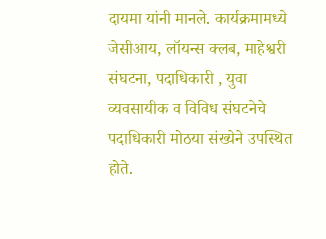दायमा यांनी मानले. कार्यक्रमामध्ये जेसीआय, लॉयन्स क्लब, माहेश्वरी संघटना, पदाधिकारी , युवा व्यवसायीक व विविध संघटनेचे पदाधिकारी मोठया संख्येने उपस्थित होते.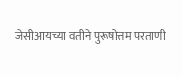जेसीआयच्या वतीने पुरूषोत्तम परताणी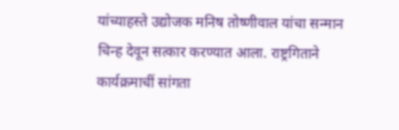यांच्याहस्ते उद्योजक मनिष तोष्णीवाल यांचा सन्मान चिन्ह देवून सत्कार करण्यात आला. राष्ट्रगिताने कार्यक्रमाचीं सांगता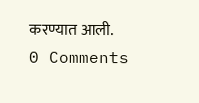करण्यात आली.
0 Comments